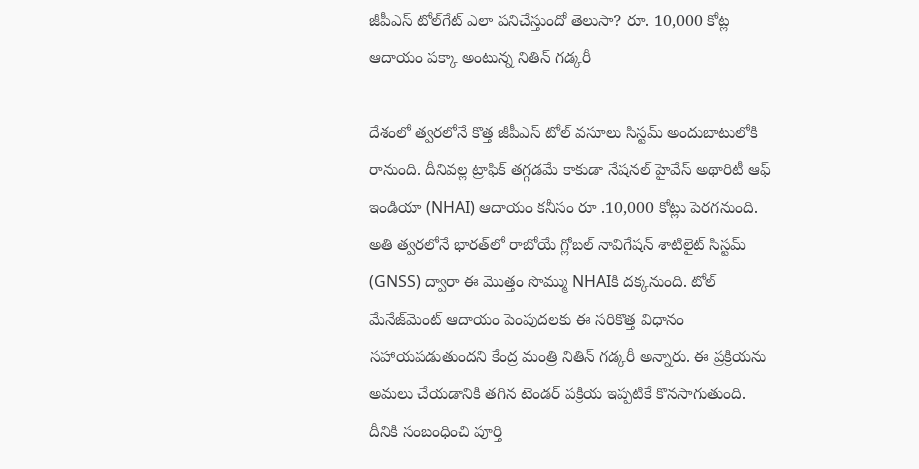జీపీఎస్‌ టోల్‌గేట్‌ ఎలా పనిచేస్తుందో తెలుసా? రూ. 10,000 కోట్ల ఆదాయం పక్కా అంటున్న నితిన్‌ గడ్కరీ

దేశంలో త్వరలోనే కొత్త జీపీఎస్‌ టోల్‌ వసూలు సిస్టమ్‌ అందుబాటులోకి రానుంది. దీనివల్ల ట్రాఫిక్‌ తగ్గడమే కాకుడా నేషనల్ హైవేస్ అథారిటీ ఆఫ్ ఇండియా (NHAI) ఆదాయం కనీసం రూ .10,000 కోట్లు పెరగనుంది. అతి త్వరలోనే భారత్‌లో రాబోయే గ్లోబల్ నావిగేషన్ శాటిలైట్ సిస్టమ్ (GNSS) ద్వారా ఈ మొత్తం సొమ్ము NHAIకి దక్కనుంది. టోల్ మేనేజ్‌మెంట్‌ ఆదాయం పెంపుదలకు ఈ సరికొత్త విధానం సహాయపడుతుందని కేంద్ర మంత్రి నితిన్ గడ్కరీ అన్నారు. ఈ ప్రక్రియను అమలు చేయడానికి తగిన టెండర్ పక్రియ ఇప్పటికే కొనసాగుతుంది. దీనికి సంబంధించి పూర్తి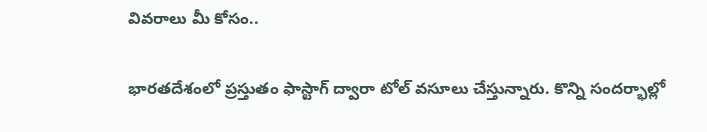వివరాలు మీ కోసం..

భారతదేశంలో ప్రస్తుతం ఫాస్టాగ్‌ ద్వారా టోల్ వసూలు చేస్తున్నారు. కొన్ని సందర్భాల్లో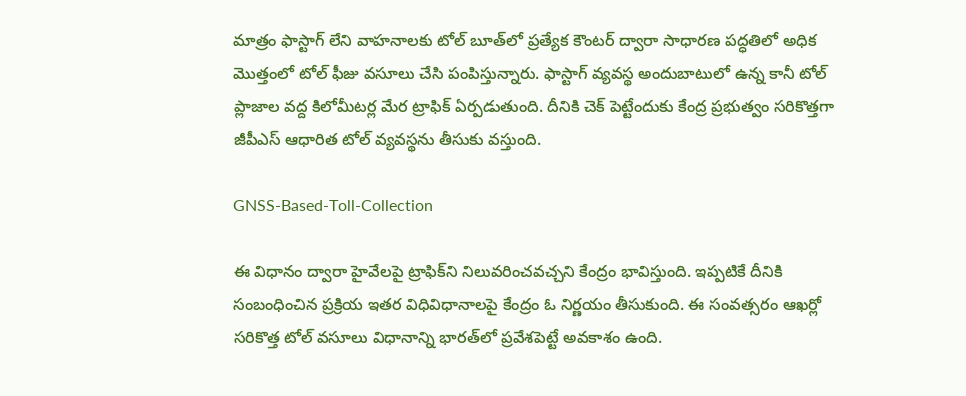మాత్రం ఫాస్టాగ్‌ లేని వాహనాలకు టోల్‌ బూత్‌లో ప్రత్యేక కౌంటర్‌ ద్వారా సాధారణ పద్ధతిలో అధిక మొత్తంలో టోల్ ఫీజు వసూలు చేసి పంపిస్తున్నారు. ఫాస్టాగ్‌ వ్యవస్థ అందుబాటులో ఉన్న కానీ టోల్ ప్లాజాల వద్ద కిలోమీటర్ల మేర ట్రాఫిక్ ఏర్పడుతుంది. దీనికి చెక్ పెట్టేందుకు కేంద్ర ప్రభుత్వం సరికొత్తగా జీపీఎస్‌ ఆధారిత టోల్ వ్యవస్థను తీసుకు వస్తుంది.

GNSS-Based-Toll-Collection

ఈ విధానం ద్వారా హైవేలపై ట్రాఫిక్‌ని నిలువరించవచ్చని కేంద్రం భావిస్తుంది. ఇప్పటికే దీనికి సంబంధించిన ప్రక్రియ ఇతర విధివిధానాలపై కేంద్రం ఓ నిర్ణయం తీసుకుంది. ఈ సంవత్సరం ఆఖర్లో సరికొత్త టోల్ వసూలు విధానాన్ని భారత్‌లో ప్రవేశపెట్టే అవకాశం ఉంది.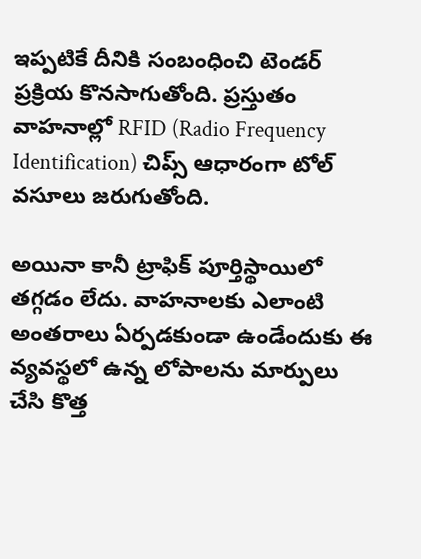ఇప్పటికే దీనికి సంబంధించి టెండర్ ప్రక్రియ కొనసాగుతోంది. ప్రస్తుతం వాహనాల్లో RFID (Radio Frequency Identification) చిప్స్‌ ఆధారంగా టోల్ వసూలు జరుగుతోంది.

అయినా కానీ ట్రాఫిక్‌ పూర్తిస్థాయిలో తగ్గడం లేదు. వాహనాలకు ఎలాంటి అంతరాలు ఏర్పడకుండా ఉండేందుకు ఈ వ్యవస్థలో ఉన్న లోపాలను మార్పులు చేసి కొత్త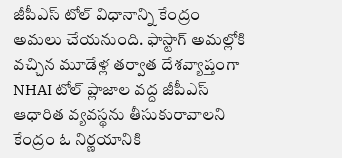జీపీఎస్‌ టోల్ విధానాన్ని కేంద్రం అమలు చేయనుంది. ఫాస్టాగ్ అమల్లోకి వచ్చిన మూడేళ్ల తర్వాత దేశవ్యాప్తంగా NHAI టోల్ ప్లాజాల వద్ద జీపీఎస్ ఆధారిత వ్యవస్థను తీసుకురావాలని కేంద్రం ఓ నిర్ణయానికి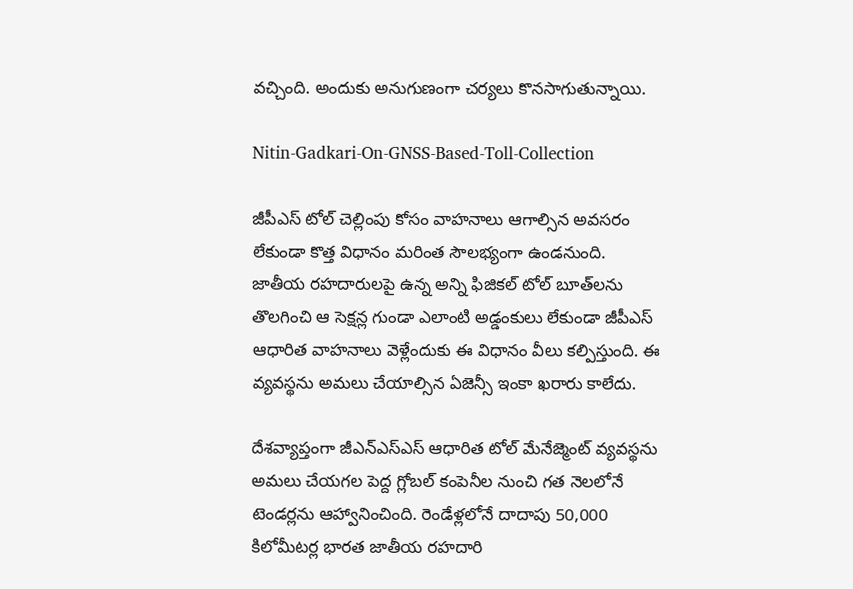వచ్చింది. అందుకు అనుగుణంగా చర్యలు కొనసాగుతున్నాయి.

Nitin-Gadkari-On-GNSS-Based-Toll-Collection

జీపీఎస్‌ టోల్ చెల్లింపు కోసం వాహనాలు ఆగాల్సిన అవసరం లేకుండా కొత్త విధానం మరింత సౌలభ్యంగా ఉండనుంది. జాతీయ రహదారులపై ఉన్న అన్ని ఫిజికల్ టోల్ బూత్‌లను తొలగించి ఆ సెక్షన్ల గుండా ఎలాంటి అడ్డంకులు లేకుండా జీపీఎస్‌ ఆధారిత వాహనాలు వెళ్లేందుకు ఈ విధానం వీలు కల్పిస్తుంది. ఈ వ్యవస్థను అమలు చేయాల్సిన ఏజెన్సీ ఇంకా ఖరారు కాలేదు.

దేశవ్యాప్తంగా జీఎన్ఎస్ఎస్ ఆధారిత టోల్ మేనేజ్మెంట్ వ్యవస్థను అమలు చేయగల పెద్ద గ్లోబల్ కంపెనీల నుంచి గత నెలలోనే టెండర్లను ఆహ్వానించింది. రెండేళ్లలోనే దాదాపు 50,000 కిలోమీటర్ల భారత జాతీయ రహదారి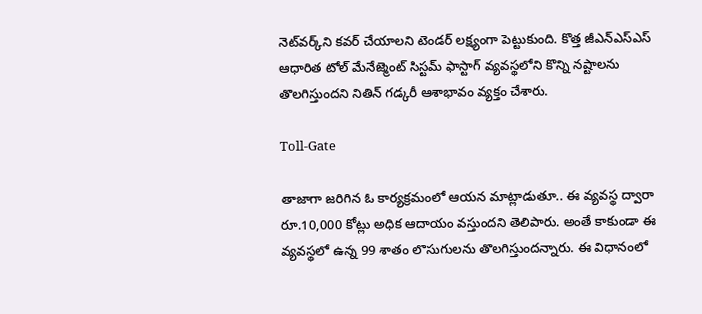నెట్‌వర్క్‌ని కవర్ చేయాలని టెండర్ లక్ష్యంగా పెట్టుకుంది. కొత్త జీఎన్ఎస్ఎస్ ఆధారిత టోల్ మేనేజ్మెంట్ సిస్టమ్ ఫాస్టాగ్ వ్యవస్థలోని కొన్ని నష్టాలను తొలగిస్తుందని నితిన్ గడ్కరీ ఆశాభావం వ్యక్తం చేశారు.

Toll-Gate

తాజాగా జరిగిన ఓ కార్యక్రమంలో ఆయన మాట్లాడుతూ.. ఈ వ్యవస్థ ద్వారా రూ.10,000 కోట్లు అధిక ఆదాయం వస్తుందని తెలిపారు. అంతే కాకుండా ఈ వ్యవస్థలో ఉన్న 99 శాతం లొసుగులను తొలగిస్తుందన్నారు. ఈ విధానంలో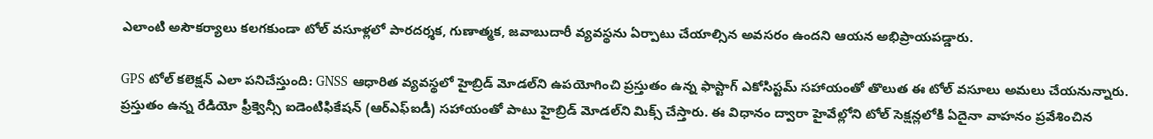ఎలాంటి అసౌకర్యాలు కలగకుండా టోల్ వసూళ్లలో పారదర్శక, గుణాత్మక, జవాబుదారీ వ్యవస్థను ఏర్పాటు చేయాల్సిన అవసరం ఉందని ఆయన అభిప్రాయపడ్డారు.

GPS టోల్ కలెక్షన్ ఎలా పనిచేస్తుంది: GNSS ఆధారిత వ్యవస్థలో హైబ్రిడ్ మోడల్‌ని ఉపయోగించి ప్రస్తుతం ఉన్న ఫాస్టాగ్ ఎకోసిస్టమ్‌ సహాయంతో తొలుత ఈ టోల్‌ వసూలు అమలు చేయనున్నారు. ప్రస్తుతం ఉన్న రేడియో ఫ్రీక్వెన్సీ ఐడెంటిఫికేషన్ (ఆర్ఎఫ్ఐడీ) సహాయంతో పాటు హైబ్రిడ్ మోడల్‌ని మిక్స్ చేస్తారు. ఈ విధానం ద్వారా హైవేల్లోని టోల్ సెక్షన్లలోకి ఏదైనా వాహనం ప్రవేశించిన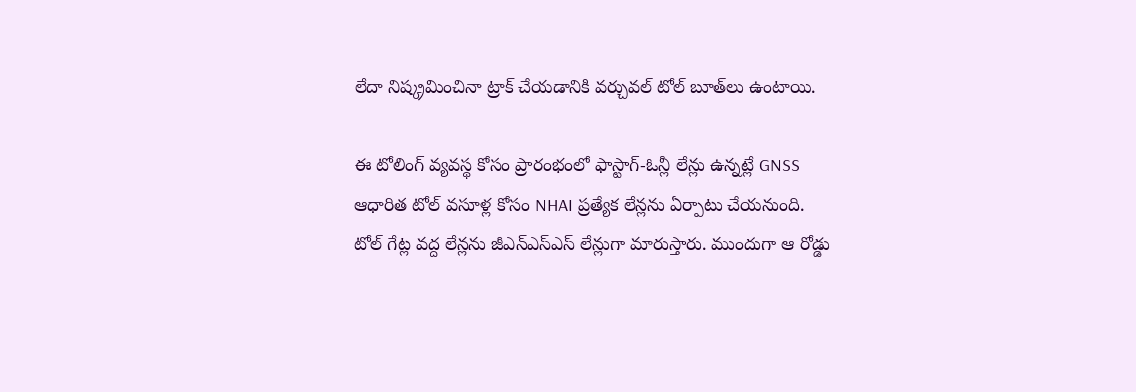లేదా నిష్క్రమించినా ట్రాక్ చేయడానికి వర్చువల్ టోల్ బూత్‌లు ఉంటాయి.

ఈ టోలింగ్ వ్యవస్థ కోసం ప్రారంభంలో ఫాస్టాగ్-ఓన్లీ లేన్లు ఉన్నట్లే GNSS ఆధారిత టోల్ వసూళ్ల కోసం NHAI ప్రత్యేక లేన్లను ఏర్పాటు చేయనుంది. టోల్ గేట్ల వద్ద లేన్లను జీఎన్ఎస్ఎస్ లేన్లుగా మారుస్తారు. ముందుగా ఆ రోడ్డు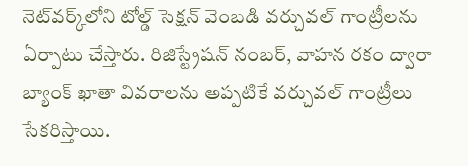నెట్‌వర్క్‌లోని టోల్డ్ సెక్షన్ వెంబడి వర్చువల్ గాంట్రీలను ఏర్పాటు చేస్తారు. రిజిస్ట్రేషన్ నంబర్, వాహన రకం ద్వారా బ్యాంక్ ఖాతా వివరాలను అప్పటికే వర్చువల్ గాంట్రీలు సేకరిస్తాయి.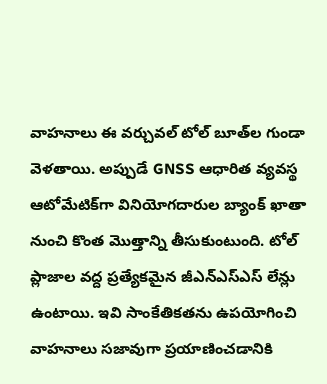వాహనాలు ఈ వర్చువల్ టోల్ బూత్‌ల గుండా వెళతాయి. అప్పుడే GNSS ఆధారిత వ్యవస్థ ఆటోమేటిక్‌గా వినియోగదారుల బ్యాంక్ ఖాతా నుంచి కొంత మొత్తాన్ని తీసుకుంటుంది. టోల్ ప్లాజాల వద్ద ప్రత్యేకమైన జీఎన్ఎస్ఎస్ లేన్లు ఉంటాయి. ఇవి సాంకేతికతను ఉపయోగించి వాహనాలు సజావుగా ప్రయాణించడానికి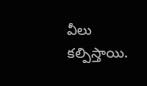వీలు కల్పిస్తాయి.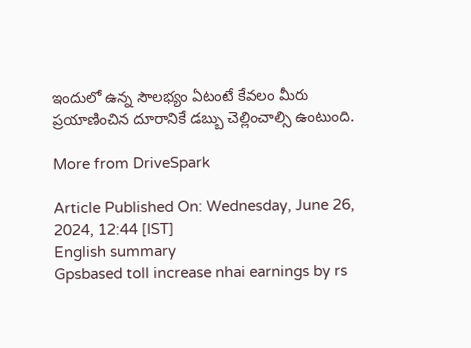ఇందులో ఉన్న సౌలభ్యం ఏటంటే కేవలం మీరు ప్రయాణించిన దూరానికే డబ్బు చెల్లించాల్సి ఉంటుంది.

More from DriveSpark

Article Published On: Wednesday, June 26, 2024, 12:44 [IST]
English summary
Gpsbased toll increase nhai earnings by rs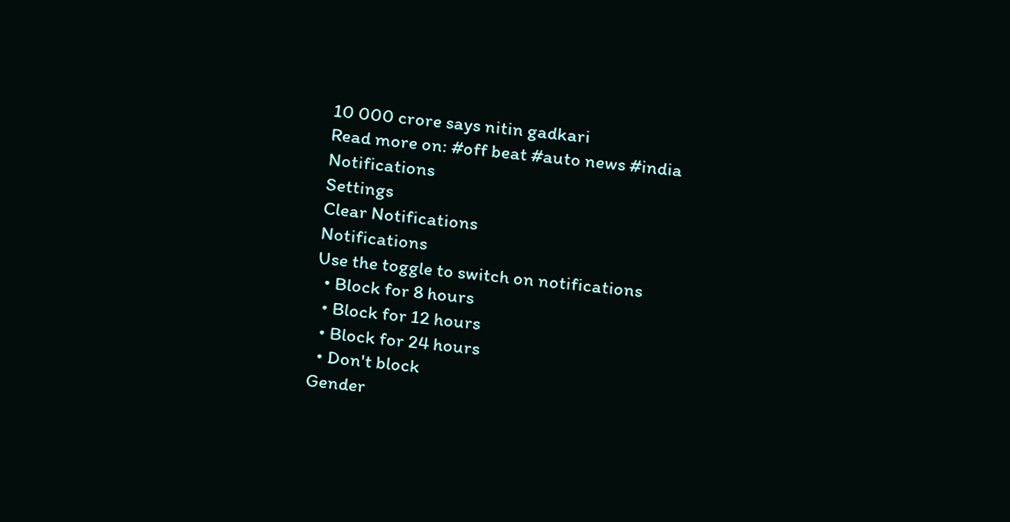10 000 crore says nitin gadkari
Read more on: #off beat #auto news #india
Notifications
Settings
Clear Notifications
Notifications
Use the toggle to switch on notifications
  • Block for 8 hours
  • Block for 12 hours
  • Block for 24 hours
  • Don't block
Gender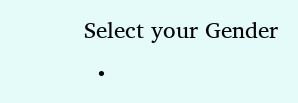Select your Gender
  •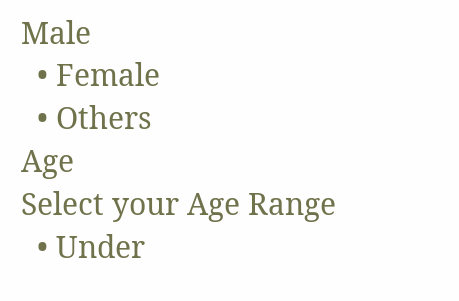Male
  • Female
  • Others
Age
Select your Age Range
  • Under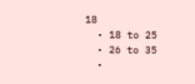18
  • 18 to 25
  • 26 to 35
  •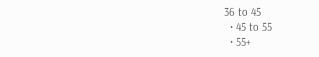36 to 45
  • 45 to 55
  • 55+